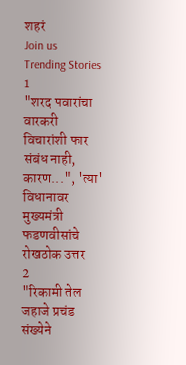शहरं
Join us
Trending Stories
1
"शरद पवारांचा वारकरी विचारांशी फार संबंध नाही, कारण...", 'त्या' विधानावर मुख्यमंत्री फडणवीसांचे रोखठोक उत्तर
2
"रिकामी तेल जहाजे प्रचंड संख्येने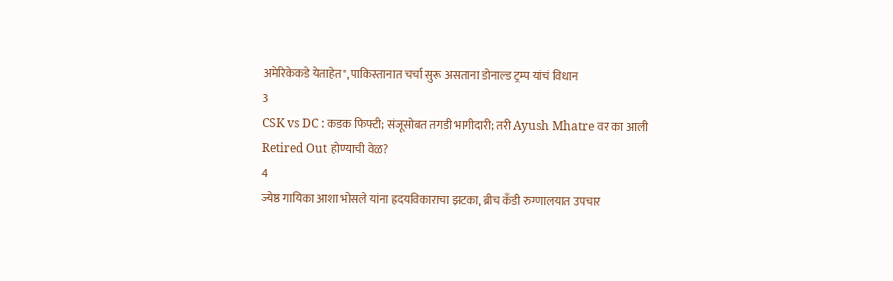अमेरिकेकडे येताहेत", पाकिस्तानात चर्चा सुरू असताना डोनाल्ड ट्रम्प यांचं विधान
3
CSK vs DC : कडक फिफ्टी; संजूसोबत तगडी भागीदारी; तरी Ayush Mhatre वर का आली Retired Out होण्याची वेळ?
4
ज्येष्ठ गायिका आशा भोसले यांना ह्रदयविकाराचा झटका, ब्रीच कँडी रुग्णालयात उपचार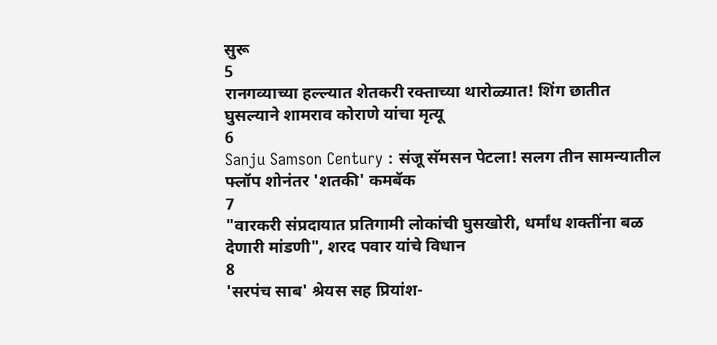सुरू
5
रानगव्याच्या हल्ल्यात शेतकरी रक्ताच्या थारोळ्यात! शिंग छातीत घुसल्याने शामराव कोराणे यांचा मृत्यू
6
Sanju Samson Century : संजू सॅमसन पेटला! सलग तीन सामन्यातील फ्लॉप शोनंतर 'शतकी' कमबॅक
7
"वारकरी संप्रदायात प्रतिगामी लोकांची घुसखोरी, धर्मांध शक्तींना बळ देणारी मांडणी", शरद पवार यांचे विधान
8
'सरपंच साब' श्रेयस सह प्रियांश-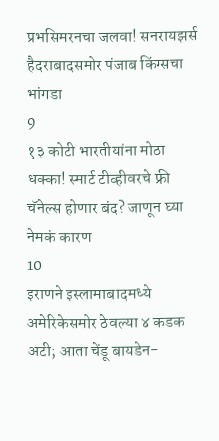प्रभसिमरनचा जलवा! सनरायझर्स हैदराबादसमोर पंजाब किंग्सचा भांगडा
9
१३ कोटी भारतीयांना मोठा धक्का! स्मार्ट टीव्हीवरचे फ्री चॅनेल्स होणार बंद? जाणून घ्या नेमकं कारण
10
इराणने इस्लामाबादमध्ये अमेरिकेसमोर ठेवल्या ४ कडक अटी; आता चेंडू बायडेन-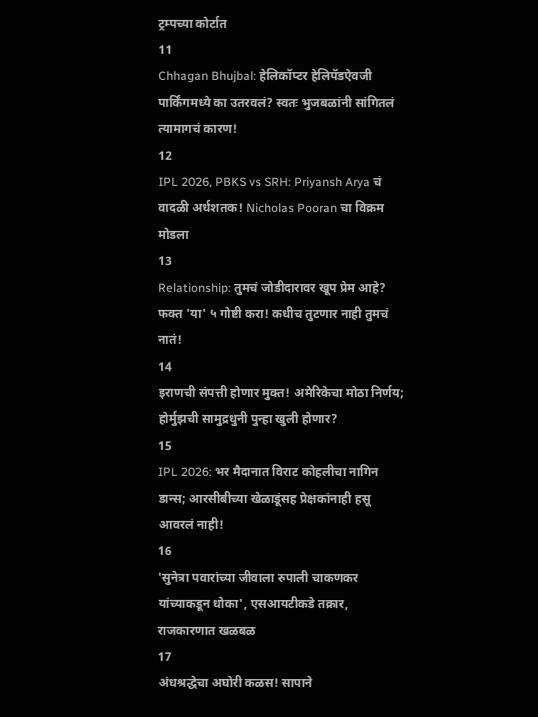ट्रम्पच्या कोर्टात
11
Chhagan Bhujbal: हेलिकॉप्टर हेलिपॅडऐवजी पार्किंगमध्ये का उतरवलं? स्वतः भुजबळांनी सांगितलं त्यामागचं कारण!
12
IPL 2026, PBKS vs SRH: Priyansh Arya चं वादळी अर्धशतक! Nicholas Pooran चा विक्रम मोडला
13
Relationship: तुमचं जोडीदारावर खूप प्रेम आहे? फक्त 'या' ५ गोष्टी करा! कधीच तुटणार नाही तुमचं नातं!
14
इराणची संपत्ती होणार मुक्त! अमेरिकेचा मोठा निर्णय; होर्मुझची सामुद्रधुनी पुन्हा खुली होणार?
15
IPL 2026: भर मैदानात विराट कोहलीचा नागिन डान्स; आरसीबीच्या खेळाडूंसह प्रेक्षकांनाही हसू आवरलं नाही!
16
'सुनेत्रा पवारांच्या जीवाला रुपाली चाकणकर यांच्याकडून धोका', एसआयटीकडे तक्रार, राजकारणात खळबळ
17
अंधश्रद्धेचा अघोरी कळस! सापाने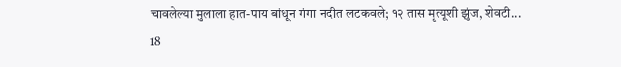चावलेल्या मुलाला हात-पाय बांधून गंगा नदीत लटकवले; १२ तास मृत्यूशी झुंज, शेवटी...
18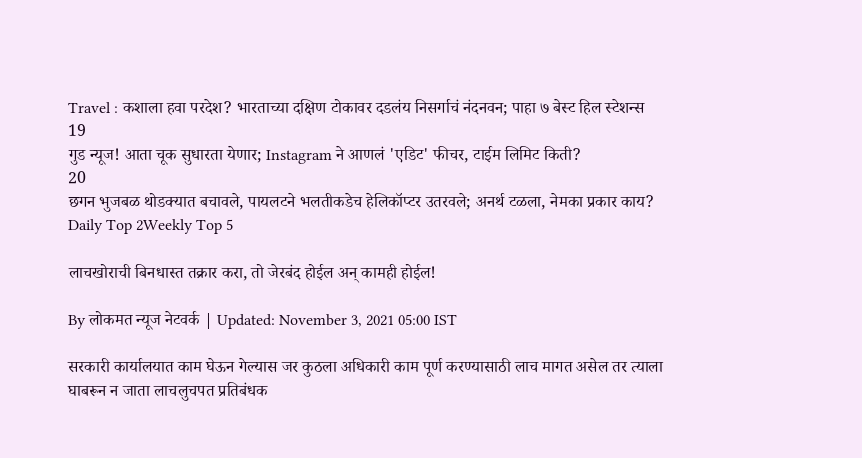Travel : कशाला हवा परदेश? भारताच्या दक्षिण टोकावर दडलंय निसर्गाचं नंदनवन; पाहा ७ बेस्ट हिल स्टेशन्स
19
गुड न्यूज! आता चूक सुधारता येणार; Instagram ने आणलं 'एडिट' फीचर, टाईम लिमिट किती?
20
छगन भुजबळ थोडक्यात बचावले, पायलटने भलतीकडेच हेलिकॉप्टर उतरवले; अनर्थ टळला, नेमका प्रकार काय?
Daily Top 2Weekly Top 5

लाचखोराची बिनधास्त तक्रार करा, तो जेरबंद होईल अन् कामही होईल!

By लोकमत न्यूज नेटवर्क | Updated: November 3, 2021 05:00 IST

सरकारी कार्यालयात काम घेऊन गेल्यास जर कुठला अधिकारी काम पूर्ण करण्यासाठी लाच मागत असेल तर त्याला घाबरून न जाता लाचलुचपत प्रतिबंधक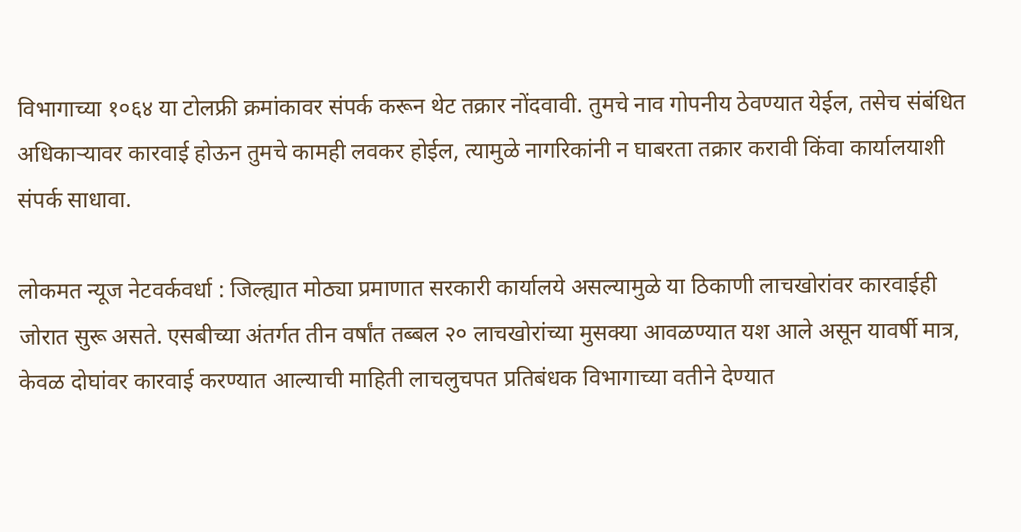विभागाच्या १०६४ या टोलफ्री क्रमांकावर संपर्क करून थेट तक्रार नोंदवावी. तुमचे नाव गोपनीय ठेवण्यात येईल, तसेच संबंधित अधिकाऱ्यावर कारवाई होऊन तुमचे कामही लवकर होईल, त्यामुळे नागरिकांनी न घाबरता तक्रार करावी किंवा कार्यालयाशी संपर्क साधावा.

लोकमत न्यूज नेटवर्कवर्धा : जिल्ह्यात मोठ्या प्रमाणात सरकारी कार्यालये असल्यामुळे या ठिकाणी लाचखोरांवर कारवाईही जोरात सुरू असते. एसबीच्या अंतर्गत तीन वर्षांत तब्बल २० लाचखोरांच्या मुसक्या आवळण्यात यश आले असून यावर्षी मात्र, केवळ दोघांवर कारवाई करण्यात आल्याची माहिती लाचलुचपत प्रतिबंधक विभागाच्या वतीने देण्यात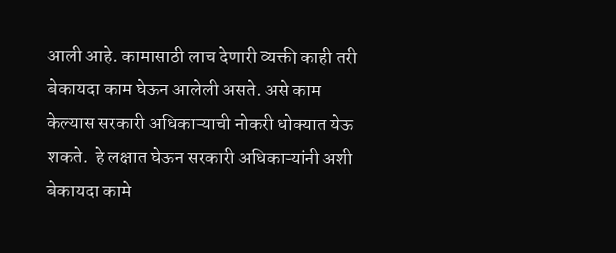आली आहे. कामासाठी लाच देणारी व्यक्ती काही तरी बेकायदा काम घेऊन आलेली असते. असे काम केल्यास सरकारी अधिकाऱ्याची नोकरी धोक्यात येऊ शकते.  हे लक्षात घेऊन सरकारी अधिकाऱ्यांनी अशी बेकायदा कामे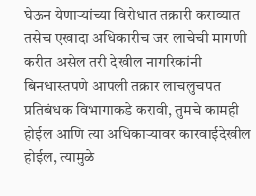घेऊन येणाऱ्यांच्या विरोधात तक्रारी कराव्यात तसेच एखादा अधिकारीच जर लाचेची मागणी करीत असेल तरी देखील नागरिकांनी बिनधास्तपणे आपली तक्रार लाचलुचपत प्रतिबंधक विभागाकडे करावी, तुमचे कामही होईल आणि त्या अधिकाऱ्यावर कारवाईदेखील होईल, त्यामुळे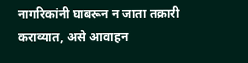नागरिकांनी घाबरून न जाता तक्रारी कराव्यात, असे आवाहन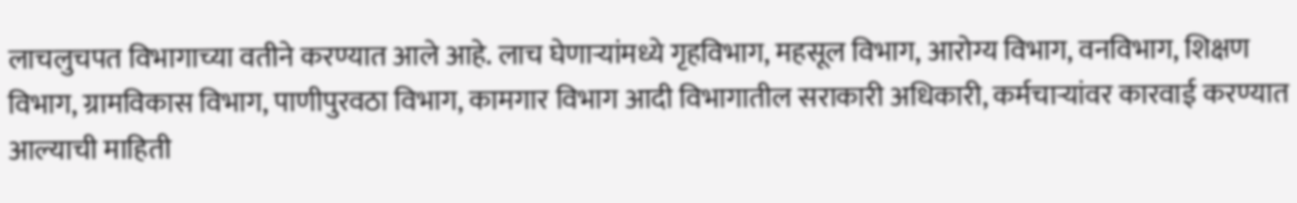लाचलुचपत विभागाच्या वतीने करण्यात आले आहे. लाच घेणाऱ्यांमध्ये गृहविभाग, महसूल विभाग, आरोग्य विभाग, वनविभाग, शिक्षण विभाग, ग्रामविकास विभाग, पाणीपुरवठा विभाग, कामगार विभाग आदी विभागातील सराकारी अधिकारी, कर्मचाऱ्यांवर कारवाई करण्यात आल्याची माहिती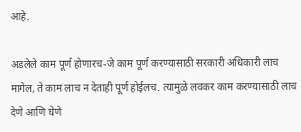आहे.

अडलेले काम पूर्ण होणारच-जे काम पूर्ण करण्यासाठी सरकारी अधिकारी लाच मागेल, ते काम लाच न देताही पूर्ण होईलच. त्यामुळे लवकर काम करण्यासाठी लाच देणे आणि घेणे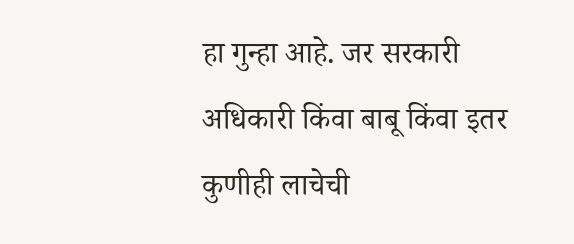हा गुन्हा आहे. जर सरकारी अधिकारी किंवा बाबू किंवा इतर कुणीही लाचेची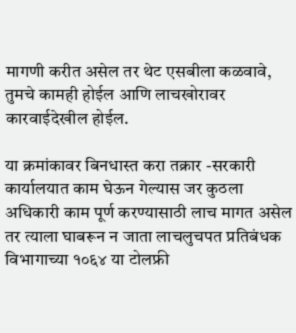मागणी करीत असेल तर थेट एसबीला कळवावे, तुमचे कामही होईल आणि लाचखोरावर कारवाईदेखील होईल.

या क्रमांकावर बिनधास्त करा तक्रार -सरकारी कार्यालयात काम घेऊन गेल्यास जर कुठला अधिकारी काम पूर्ण करण्यासाठी लाच मागत असेल तर त्याला घाबरून न जाता लाचलुचपत प्रतिबंधक विभागाच्या १०६४ या टोलफ्री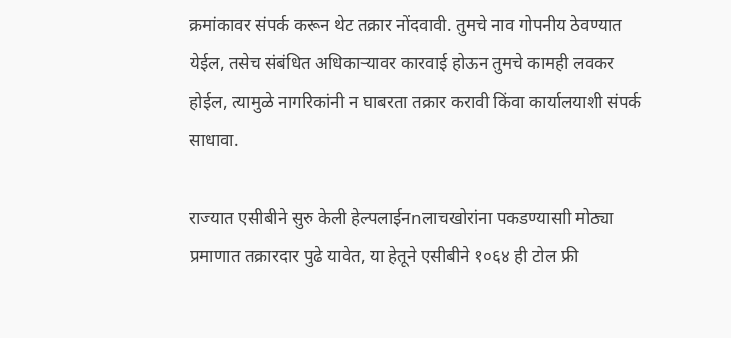क्रमांकावर संपर्क करून थेट तक्रार नोंदवावी. तुमचे नाव गोपनीय ठेवण्यात येईल, तसेच संबंधित अधिकाऱ्यावर कारवाई होऊन तुमचे कामही लवकर होईल, त्यामुळे नागरिकांनी न घाबरता तक्रार करावी किंवा कार्यालयाशी संपर्क साधावा.

राज्यात एसीबीने सुरु केली हेल्पलाईनnलाचखोरांना पकडण्यासाी मोठ्या प्रमाणात तक्रारदार पुढे यावेत, या हेतूने एसीबीने १०६४ ही टोल फ्री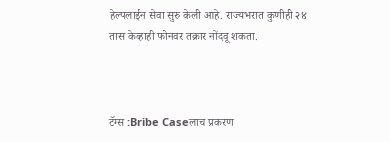हेल्पलाईन सेवा सुरु केली आहे. राज्यभरात कुणीही २४ तास केव्हाही फोनवर तक्रार नोंदवू शकता.



टॅग्स :Bribe Caseलाच प्रकरण